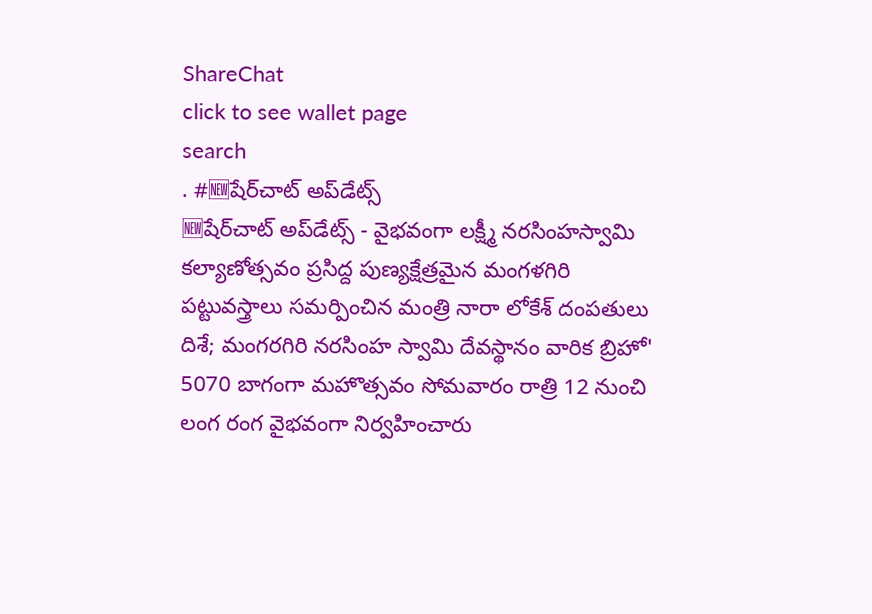ShareChat
click to see wallet page
search
. #🆕షేర్‌చాట్ అప్‌డేట్స్
🆕షేర్‌చాట్ అప్‌డేట్స్ - వైభవంగా లక్ష్మీ నరసింహస్వామి కల్యాణోత్సవం ప్రసిద్ద పుణ్యక్షేత్రమైన మంగళగిరి  పట్టువస్త్రాలు సమర్పించిన మంత్రి నారా లోకేశ్ దంపతులు  దిశే; మంగరగిరి నరసింహ స్వామి దేవస్థానం వారిక బ్రిహో' 5070 బాగంగా మహొత్సవం సోమవారం రాత్రి 12 నుంచి లంగ రంగ వైభవంగా నిర్వహించారు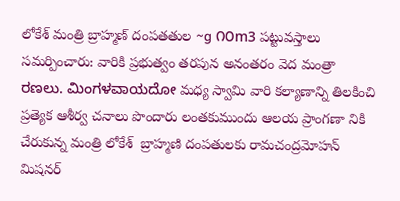లోకేశ్ మంత్రి బ్రాహ్మణ్ దంపతతుల ~g ೧೦m3 పట్టువస్తాలు సమర్పించారు: వారికి ప్రభుత్వం తరపున అనంతరం వెద మంత్రా ರಣಲು. ಮಿಂಗಳವಾಯದೋ మధ్య స్వామి వారి కల్యాణాన్ని తిలకించి ప్రత్యెక ఆశీర్వ చనాలు పొందారు లంతకుముందు ఆలయ ప్రాంగణా నికి చేరుకున్న మంత్రి లోకేశ్  బ్రాహ్మణి దంపతులకు రామచంద్రమోహన్ మిషనర్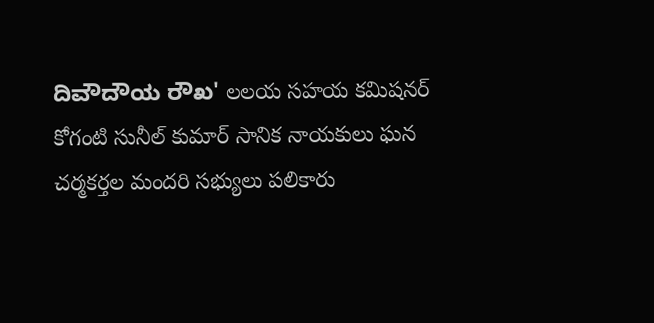ದಿವೌದೌಯ ರೌಖ' లలయ సహయ కమిషనర్ కోగంటి సునీల్ కుమార్ సానిక నాయకులు ఘన చర్మకర్తల మందరి సభ్యులు పలికారు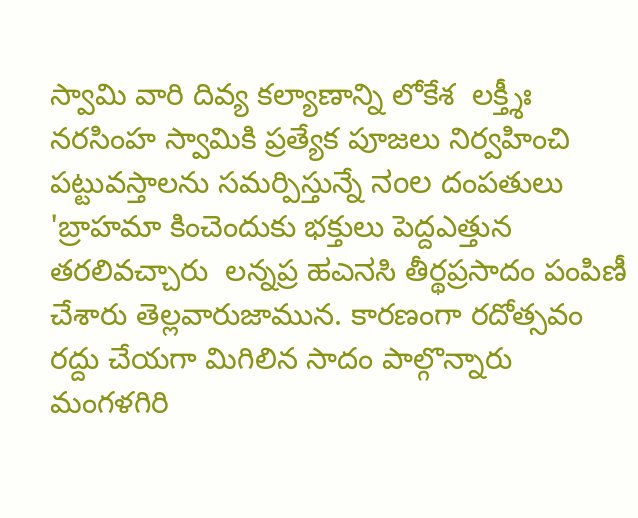స్వామి వారి దివ్య కల్యాణాన్ని లోకేశ  లక్త్శీః నరసింహ స్వామికి ప్రత్యేక పూజలు నిర్వహించి పట్టువస్తాలను సమర్పిస్తున్నే ನಂಲ దంపతులు 'బ్రాహమా కించెందుకు భక్తులు పెద్దఎత్తున తరలివచ్చారు  లన్నప్ర ಹಎನಸಿ తీర్థప్రసాదం పంపిణీ చేశారు తెల్లవారుజామున. కారణంగా రదోత్సవం రద్దు చేయగా మిగిలిన సాదం పాల్గొన్నారు మంగళగిరి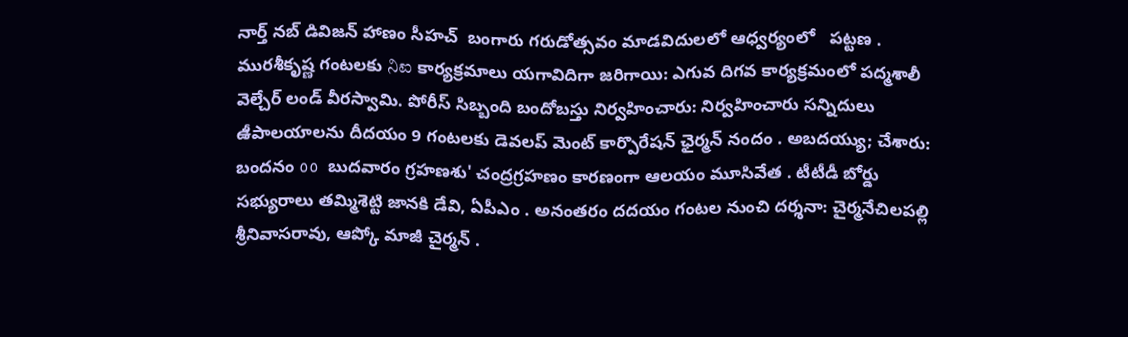నార్త్ నబ్ డివిజన్ హాణం సీహచ్  బంగారు గరుడోత్సవం మాడవిదులలో ఆధ్వర్యంలో   పట్టణ . మురశీకృష్ణ గంటలకు ನಿಐ కార్యక్రమాలు యగావిదిగా జరిగాయి: ఎగువ దిగవ కార్యక్రమంలో పద్మశాలీ వెల్చేర్ లండ్ వీరస్వామి. పోరీస్ సిబ్బంది బందోబస్తు నిర్వహించారు: నిర్వహించారు సన్నిదులు  ఉీపాలయాలను దీదయం 9 గంటలకు డెవలప్ మెంట్ కార్పొరేషన్ ఛైర్మన్ నందం . అబదయ్యు; చేశారు: బందనం ٥٥  బుదవారం గ్రహణశు' చంద్రగ్రహణం కారణంగా ఆలయం మూసివేత . టీటీడీ బోర్డు సభ్యురాలు తమ్మిశెట్టి జానకి డేవి, ఏపీఎం . అనంతరం దదయం గంటల నుంచి దర్శనా: చైర్మనేచిలపల్లి శ్రీనివాసరావు, ఆప్కో మాజీ చైర్మన్ .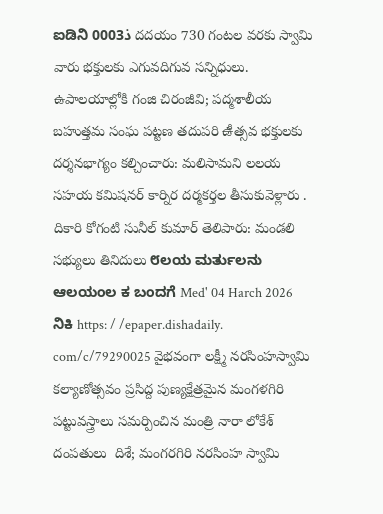ಐಡಿನಿ 0003ذ దదయం 730 గంటల వరకు స్వామి వారు భక్తులకు ఎగువదిగువ సన్నిధులు. ఉపాలయాల్లోకి గంజి చిరంజీవి; పద్మశాలీయ బహుత్తమ సంఘ పట్టణ తదుపరి ఉీత్సవ భక్తులకు దర్శనభాగ్యం కల్చించారు: మలిసామని లలయ సహయ కమిషనర్ కార్నిర దర్మకర్తల తీసుకువెళ్లారు . దికారి కోగంటి సునీల్ కుమార్ తెలిపారు: మండలి సభ్యులు తినిదులు ೮ಲಯ ಮರ್ತುಲನು ಆಲಯಂಲ ಕ ಬಂದಗೆ Med' 04 Harch 2026 ನಿಕಿ https: / /epaper.dishadaily. com/c/79290025 వైభవంగా లక్ష్మీ నరసింహస్వామి కల్యాణోత్సవం ప్రసిద్ద పుణ్యక్షేత్రమైన మంగళగిరి  పట్టువస్త్రాలు సమర్పించిన మంత్రి నారా లోకేశ్ దంపతులు  దిశే; మంగరగిరి నరసింహ స్వామి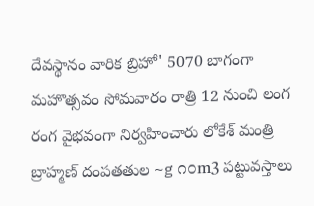దేవస్థానం వారిక బ్రిహో' 5070 బాగంగా మహొత్సవం సోమవారం రాత్రి 12 నుంచి లంగ రంగ వైభవంగా నిర్వహించారు లోకేశ్ మంత్రి బ్రాహ్మణ్ దంపతతుల ~g ೧೦m3 పట్టువస్తాలు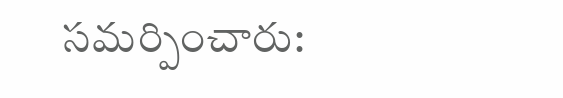సమర్పించారు: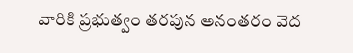వారికి ప్రభుత్వం తరపున అనంతరం వెద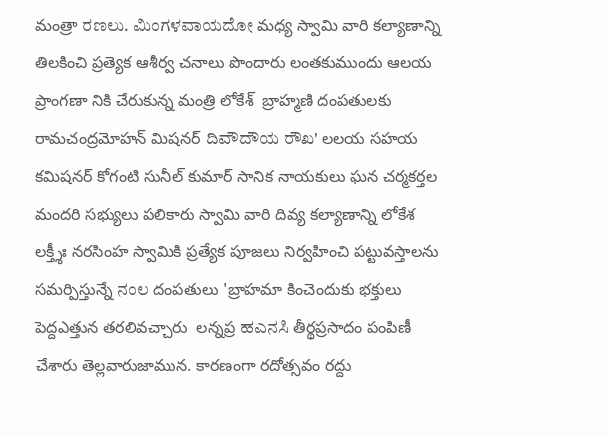మంత్రా ರಣಲು. ಮಿಂಗಳವಾಯದೋ మధ్య స్వామి వారి కల్యాణాన్ని తిలకించి ప్రత్యెక ఆశీర్వ చనాలు పొందారు లంతకుముందు ఆలయ ప్రాంగణా నికి చేరుకున్న మంత్రి లోకేశ్  బ్రాహ్మణి దంపతులకు రామచంద్రమోహన్ మిషనర్ ದಿವೌದೌಯ ರೌಖ' లలయ సహయ కమిషనర్ కోగంటి సునీల్ కుమార్ సానిక నాయకులు ఘన చర్మకర్తల మందరి సభ్యులు పలికారు స్వామి వారి దివ్య కల్యాణాన్ని లోకేశ  లక్త్శీః నరసింహ స్వామికి ప్రత్యేక పూజలు నిర్వహించి పట్టువస్తాలను సమర్పిస్తున్నే ನಂಲ దంపతులు 'బ్రాహమా కించెందుకు భక్తులు పెద్దఎత్తున తరలివచ్చారు  లన్నప్ర ಹಎನಸಿ తీర్థప్రసాదం పంపిణీ చేశారు తెల్లవారుజామున. కారణంగా రదోత్సవం రద్దు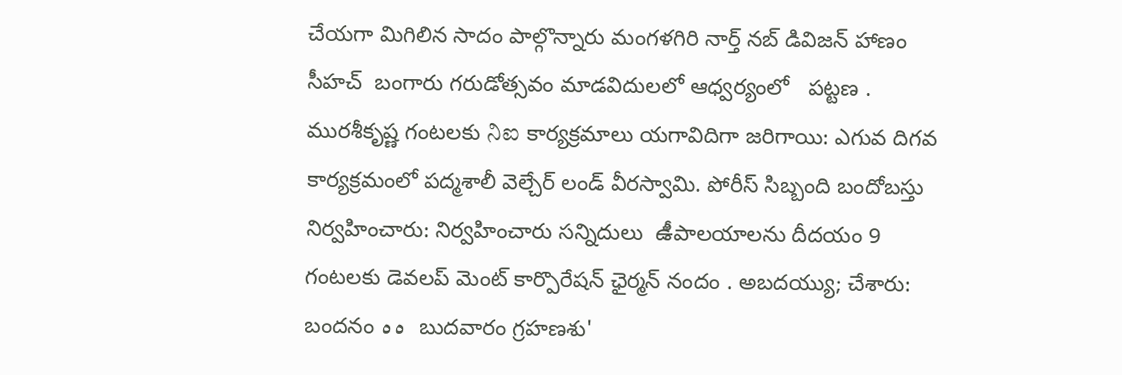చేయగా మిగిలిన సాదం పాల్గొన్నారు మంగళగిరి నార్త్ నబ్ డివిజన్ హాణం సీహచ్  బంగారు గరుడోత్సవం మాడవిదులలో ఆధ్వర్యంలో   పట్టణ . మురశీకృష్ణ గంటలకు ನಿಐ కార్యక్రమాలు యగావిదిగా జరిగాయి: ఎగువ దిగవ కార్యక్రమంలో పద్మశాలీ వెల్చేర్ లండ్ వీరస్వామి. పోరీస్ సిబ్బంది బందోబస్తు నిర్వహించారు: నిర్వహించారు సన్నిదులు  ఉీపాలయాలను దీదయం 9 గంటలకు డెవలప్ మెంట్ కార్పొరేషన్ ఛైర్మన్ నందం . అబదయ్యు; చేశారు: బందనం ٥٥  బుదవారం గ్రహణశు'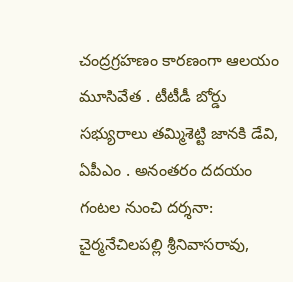చంద్రగ్రహణం కారణంగా ఆలయం మూసివేత . టీటీడీ బోర్డు సభ్యురాలు తమ్మిశెట్టి జానకి డేవి, ఏపీఎం . అనంతరం దదయం గంటల నుంచి దర్శనా: చైర్మనేచిలపల్లి శ్రీనివాసరావు,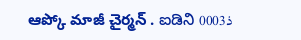ఆప్కో మాజీ చైర్మన్ . ಐಡಿನಿ 0003ذ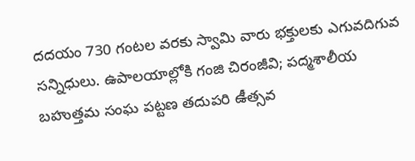దదయం 730 గంటల వరకు స్వామి వారు భక్తులకు ఎగువదిగువ సన్నిధులు. ఉపాలయాల్లోకి గంజి చిరంజీవి; పద్మశాలీయ బహుత్తమ సంఘ పట్టణ తదుపరి ఉీత్సవ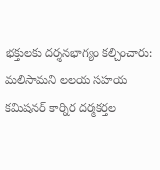భక్తులకు దర్శనభాగ్యం కల్చించారు: మలిసామని లలయ సహయ కమిషనర్ కార్నిర దర్మకర్తల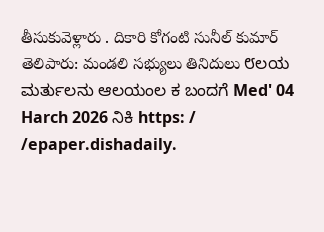తీసుకువెళ్లారు . దికారి కోగంటి సునీల్ కుమార్ తెలిపారు: మండలి సభ్యులు తినిదులు ೮ಲಯ ಮರ್ತುಲನು ಆಲಯಂಲ ಕ ಬಂದಗೆ Med' 04 Harch 2026 ನಿಕಿ https: / /epaper.dishadaily.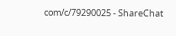com/c/79290025 - ShareChat